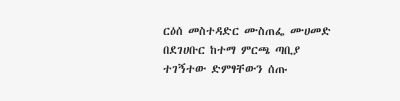ርዕሰ መስተዳድር ሙስጠፌ ሙሀመድ በደገሀቡር ከተማ ምርጫ ጣቢያ ተገኝተው ድምፃቸውን ሰጡ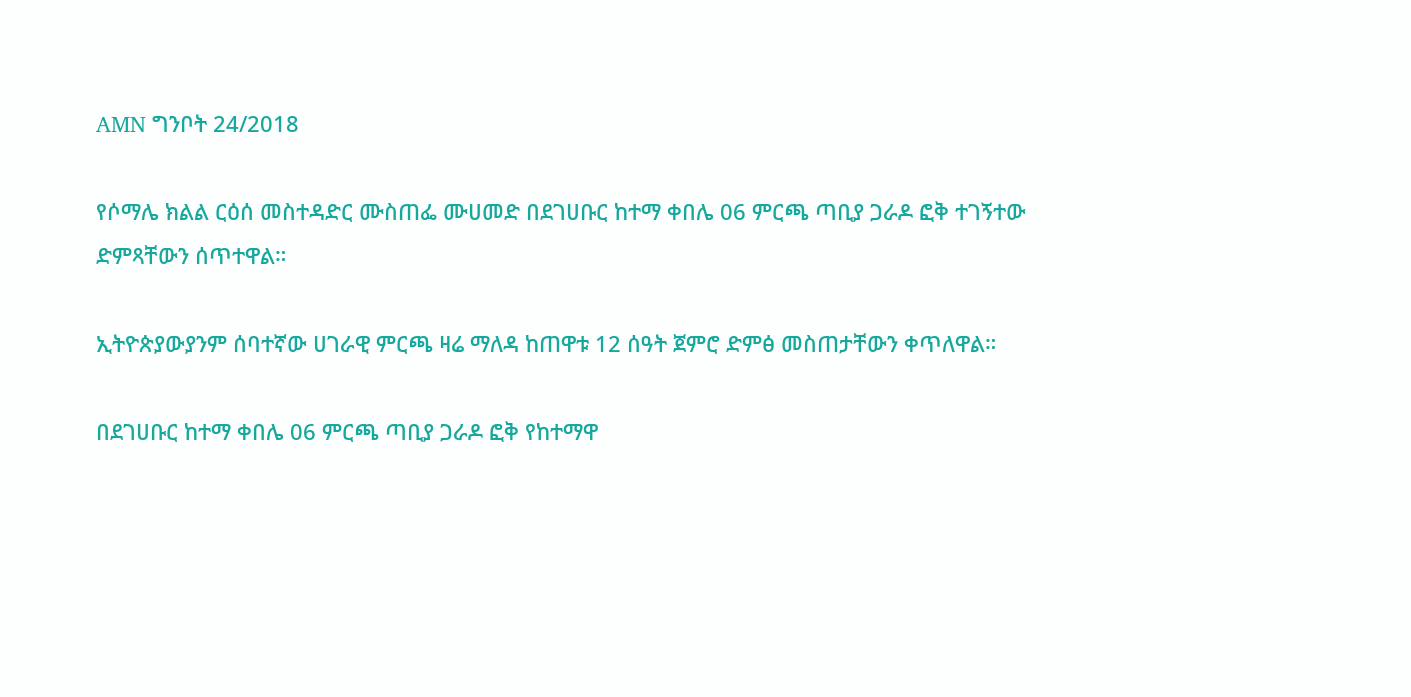AMN ግንቦት 24/2018

የሶማሌ ክልል ርዕሰ መስተዳድር ሙስጠፌ ሙሀመድ በደገሀቡር ከተማ ቀበሌ 06 ምርጫ ጣቢያ ጋራዶ ፎቅ ተገኝተው ድምጻቸውን ሰጥተዋል።

ኢትዮጵያውያንም ሰባተኛው ሀገራዊ ምርጫ ዛሬ ማለዳ ከጠዋቱ 12 ሰዓት ጀምሮ ድምፅ መስጠታቸውን ቀጥለዋል።

በደገሀቡር ከተማ ቀበሌ 06 ምርጫ ጣቢያ ጋራዶ ፎቅ የከተማዋ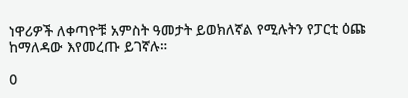ነዋሪዎች ለቀጣዮቹ አምስት ዓመታት ይወክለኛል የሚሉትን የፓርቲ ዕጩ ከማለዳው እየመረጡ ይገኛሉ።

0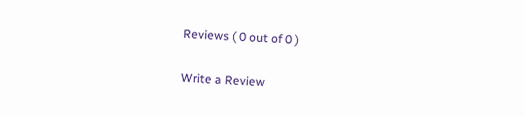Reviews ( 0 out of 0 )

Write a Review